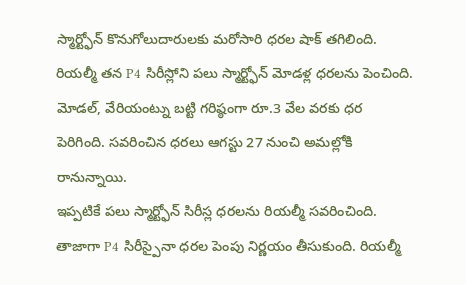స్మార్ట్ఫోన్ కొనుగోలుదారులకు మరోసారి ధరల షాక్ తగిలింది. రియల్మీ తన P4 సిరీస్లోని పలు స్మార్ట్ఫోన్ మోడళ్ల ధరలను పెంచింది. మోడల్, వేరియంట్ను బట్టి గరిష్ఠంగా రూ.3 వేల వరకు ధర పెరిగింది. సవరించిన ధరలు ఆగస్టు 27 నుంచి అమల్లోకి రానున్నాయి.
ఇప్పటికే పలు స్మార్ట్ఫోన్ సిరీస్ల ధరలను రియల్మీ సవరించింది. తాజాగా P4 సిరీస్పైనా ధరల పెంపు నిర్ణయం తీసుకుంది. రియల్మీ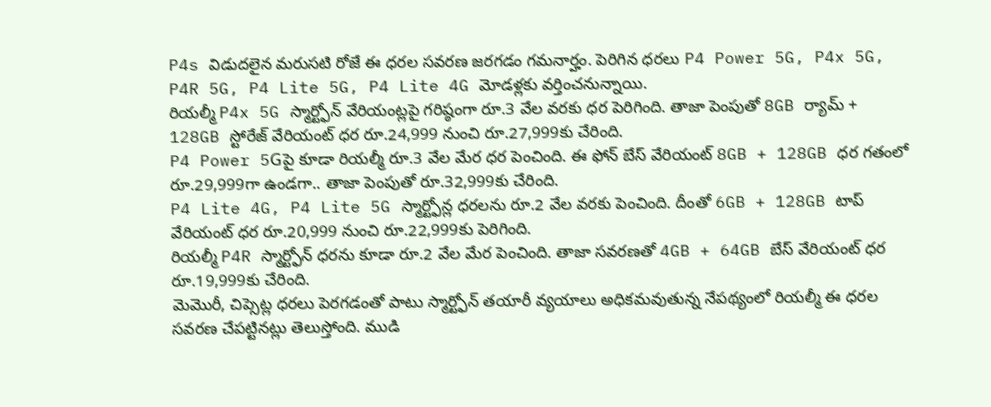P4s విడుదలైన మరుసటి రోజే ఈ ధరల సవరణ జరగడం గమనార్హం. పెరిగిన ధరలు P4 Power 5G, P4x 5G, P4R 5G, P4 Lite 5G, P4 Lite 4G మోడళ్లకు వర్తించనున్నాయి.
రియల్మీ P4x 5G స్మార్ట్ఫోన్ వేరియంట్లపై గరిష్ఠంగా రూ.3 వేల వరకు ధర పెరిగింది. తాజా పెంపుతో 8GB ర్యామ్ + 128GB స్టోరేజ్ వేరియంట్ ధర రూ.24,999 నుంచి రూ.27,999కు చేరింది.
P4 Power 5Gపై కూడా రియల్మీ రూ.3 వేల మేర ధర పెంచింది. ఈ ఫోన్ బేస్ వేరియంట్ 8GB + 128GB ధర గతంలో రూ.29,999గా ఉండగా.. తాజా పెంపుతో రూ.32,999కు చేరింది.
P4 Lite 4G, P4 Lite 5G స్మార్ట్ఫోన్ల ధరలను రూ.2 వేల వరకు పెంచింది. దీంతో 6GB + 128GB టాప్ వేరియంట్ ధర రూ.20,999 నుంచి రూ.22,999కు పెరిగింది.
రియల్మీ P4R స్మార్ట్ఫోన్ ధరను కూడా రూ.2 వేల మేర పెంచింది. తాజా సవరణతో 4GB + 64GB బేస్ వేరియంట్ ధర రూ.19,999కు చేరింది.
మెమొరీ, చిప్సెట్ల ధరలు పెరగడంతో పాటు స్మార్ట్ఫోన్ తయారీ వ్యయాలు అధికమవుతున్న నేపథ్యంలో రియల్మీ ఈ ధరల సవరణ చేపట్టినట్లు తెలుస్తోంది. ముడి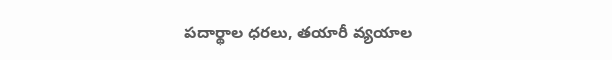పదార్థాల ధరలు, తయారీ వ్యయాల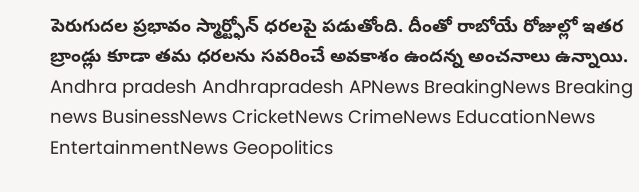పెరుగుదల ప్రభావం స్మార్ట్ఫోన్ ధరలపై పడుతోంది. దీంతో రాబోయే రోజుల్లో ఇతర బ్రాండ్లు కూడా తమ ధరలను సవరించే అవకాశం ఉందన్న అంచనాలు ఉన్నాయి.
Andhra pradesh Andhrapradesh APNews BreakingNews Breaking news BusinessNews CricketNews CrimeNews EducationNews EntertainmentNews Geopolitics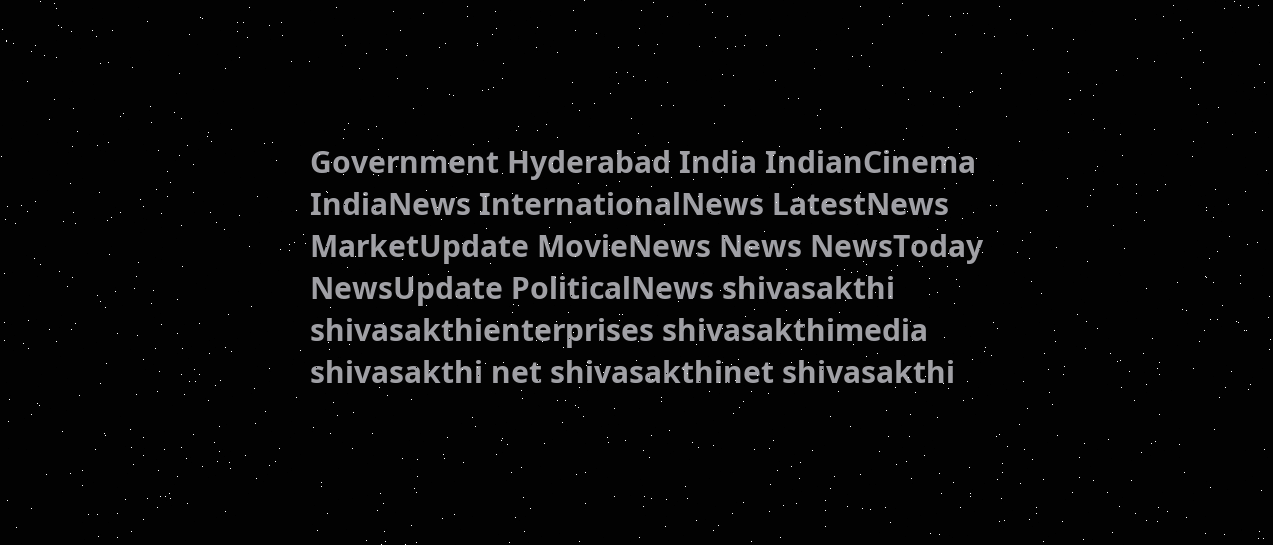Government Hyderabad India IndianCinema IndiaNews InternationalNews LatestNews MarketUpdate MovieNews News NewsToday NewsUpdate PoliticalNews shivasakthi shivasakthienterprises shivasakthimedia shivasakthi net shivasakthinet shivasakthi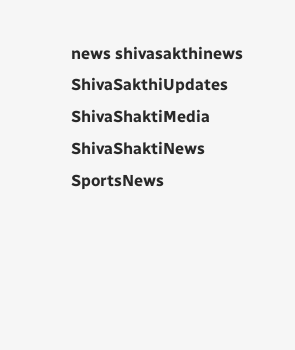news shivasakthinews ShivaSakthiUpdates ShivaShaktiMedia ShivaShaktiNews SportsNews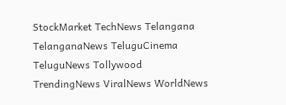StockMarket TechNews Telangana TelanganaNews TeluguCinema TeluguNews Tollywood TrendingNews ViralNews WorldNews